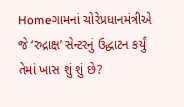Homeગામનાં ચોરેપ્રધાનમંત્રીએ જે ‘રુદ્રાક્ષ’ સેન્ટરનું ઉદ્ધાટન કર્યું તેમાં ખાસ શું શું છે?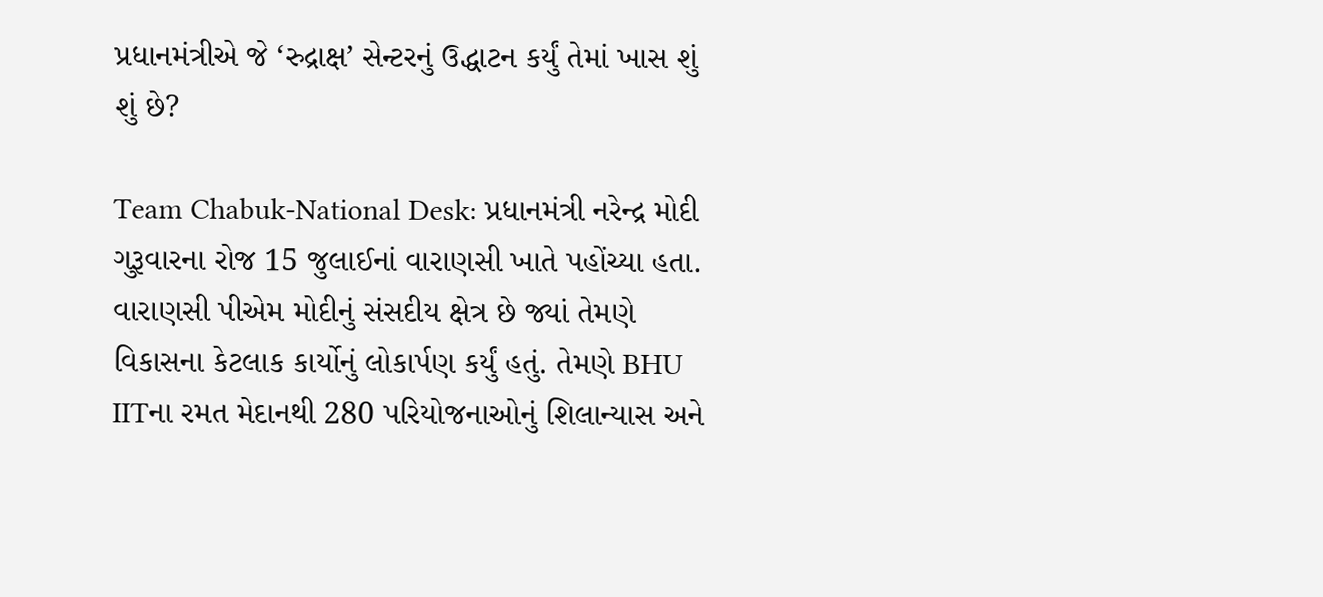પ્રધાનમંત્રીએ જે ‘રુદ્રાક્ષ’ સેન્ટરનું ઉદ્ધાટન કર્યું તેમાં ખાસ શું શું છે?

Team Chabuk-National Desk: પ્રધાનમંત્રી નરેન્દ્ર મોદી ગુરૂવારના રોજ 15 જુલાઈનાં વારાણસી ખાતે પહોંચ્યા હતા. વારાણસી પીએમ મોદીનું સંસદીય ક્ષેત્ર છે જ્યાં તેમણે વિકાસના કેટલાક કાર્યોનું લોકાર્પણ કર્યું હતું. તેમણે BHU IITના રમત મેદાનથી 280 પરિયોજનાઓનું શિલાન્યાસ અને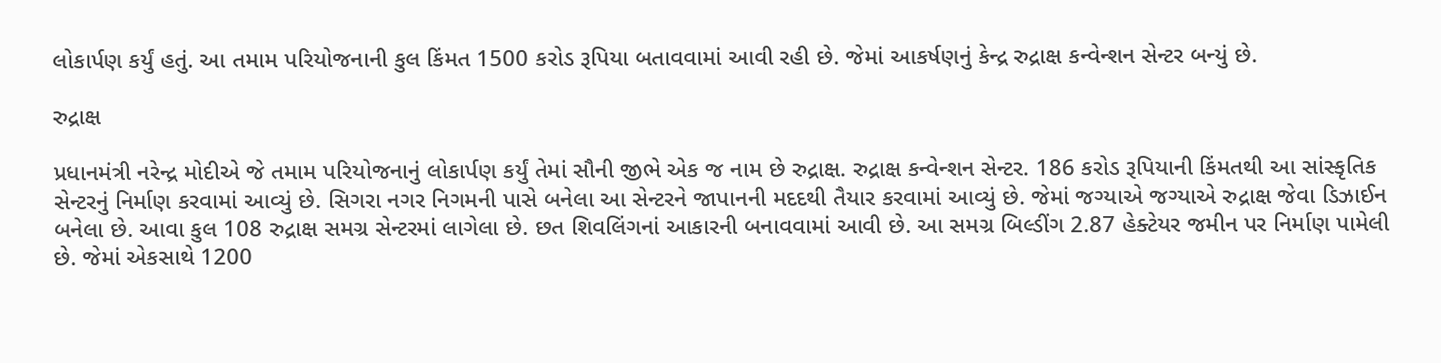લોકાર્પણ કર્યું હતું. આ તમામ પરિયોજનાની કુલ કિંમત 1500 કરોડ રૂપિયા બતાવવામાં આવી રહી છે. જેમાં આકર્ષણનું કેન્દ્ર રુદ્રાક્ષ કન્વેન્શન સેન્ટર બન્યું છે.

રુદ્રાક્ષ

પ્રધાનમંત્રી નરેન્દ્ર મોદીએ જે તમામ પરિયોજનાનું લોકાર્પણ કર્યું તેમાં સૌની જીભે એક જ નામ છે રુદ્રાક્ષ. રુદ્રાક્ષ કન્વેન્શન સેન્ટર. 186 કરોડ રૂપિયાની કિંમતથી આ સાંસ્કૃતિક સેન્ટરનું નિર્માણ કરવામાં આવ્યું છે. સિગરા નગર નિગમની પાસે બનેલા આ સેન્ટરને જાપાનની મદદથી તૈયાર કરવામાં આવ્યું છે. જેમાં જગ્યાએ જગ્યાએ રુદ્રાક્ષ જેવા ડિઝાઈન બનેલા છે. આવા કુલ 108 રુદ્રાક્ષ સમગ્ર સેન્ટરમાં લાગેલા છે. છત શિવલિંગનાં આકારની બનાવવામાં આવી છે. આ સમગ્ર બિલ્ડીંગ 2.87 હેક્ટેયર જમીન પર નિર્માણ પામેલી છે. જેમાં એકસાથે 1200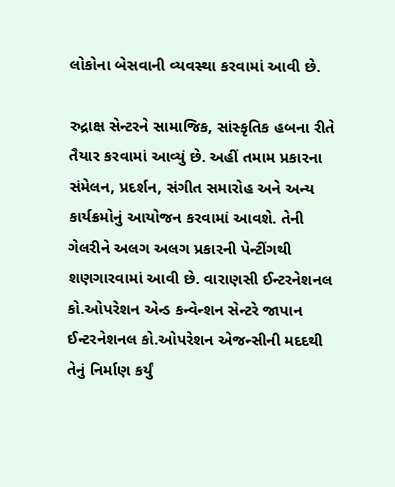લોકોના બેસવાની વ્યવસ્થા કરવામાં આવી છે.

રુદ્રાક્ષ સેન્ટરને સામાજિક, સાંસ્કૃતિક હબના રીતે તૈયાર કરવામાં આવ્યું છે. અહીં તમામ પ્રકારના સંમેલન, પ્રદર્શન, સંગીત સમારોહ અને અન્ય કાર્યક્રમોનું આયોજન કરવામાં આવશે. તેની ગેલરીને અલગ અલગ પ્રકારની પેન્ટીંગથી શણગારવામાં આવી છે. વારાણસી ઈન્ટરનેશનલ કો.ઓપરેશન એન્ડ કન્વેન્શન સેન્ટરે જાપાન ઈન્ટરનેશનલ કો.ઓપરેશન એજન્સીની મદદથી તેનું નિર્માણ કર્યું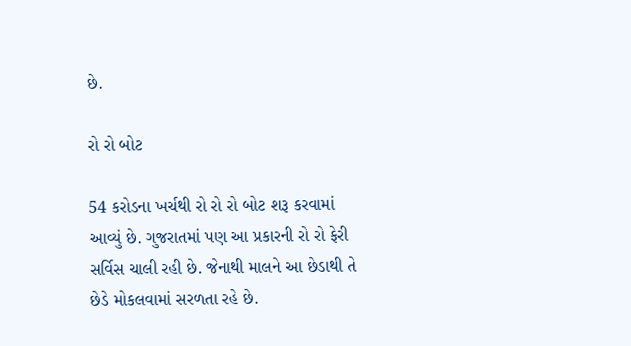છે.

રો રો બોટ

54 કરોડના ખર્ચથી રો રો રો બોટ શરૂ કરવામાં આવ્યું છે. ગુજરાતમાં પણ આ પ્રકારની રો રો ફેરી સર્વિસ ચાલી રહી છે. જેનાથી માલને આ છેડાથી તે છેડે મોકલવામાં સરળતા રહે છે.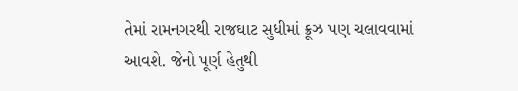તેમાં રામનગરથી રાજઘાટ સુધીમાં ક્રૂઝ પણ ચલાવવામાં આવશે. જેનો પૂર્ણ હેતુથી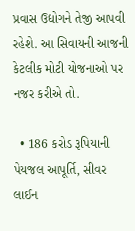પ્રવાસ ઉદ્યોગને તેજી આપવી રહેશે. આ સિવાયની આજની કેટલીક મોટી યોજનાઓ પર નજર કરીએ તો.

  • 186 કરોડ રૂપિયાની પેયજલ આપૂર્તિ, સીવર લાઈન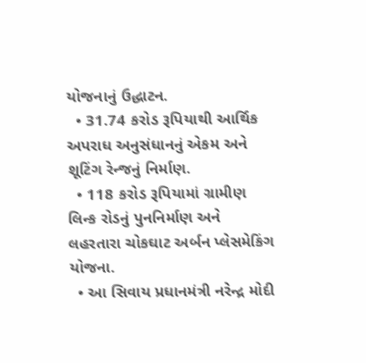યોજનાનું ઉદ્ધાટન.
  • 31.74 કરોડ રૂપિયાથી આર્થિક અપરાધ અનુસંધાનનું એકમ અને શૂટિંગ રેન્જનું નિર્માણ.
  • 118 કરોડ રૂપિયામાં ગ્રામીણ લિન્ક રોડનું પુનનિર્માણ અને લહરતારા ચોકઘાટ અર્બન પ્લેસમેકિંગ યોજના.
  • આ સિવાય પ્રધાનમંત્રી નરેન્દ્ર મોદી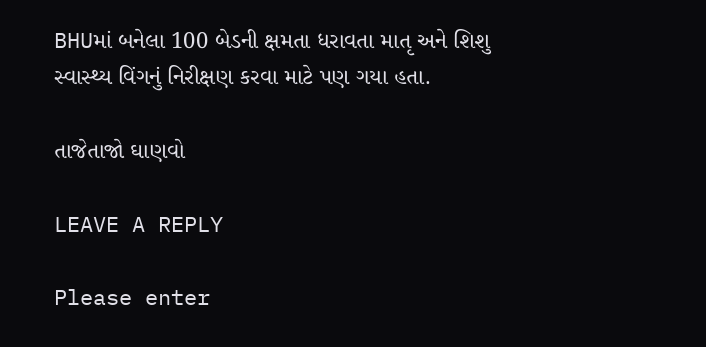BHUમાં બનેલા 100 બેડની ક્ષમતા ધરાવતા માતૃ અને શિશુ સ્વાસ્થ્ય વિંગનું નિરીક્ષણ કરવા માટે પણ ગયા હતા.

તાજેતાજો ઘાણવો

LEAVE A REPLY

Please enter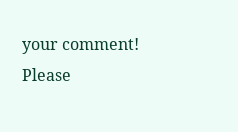your comment!
Please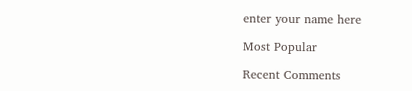enter your name here

Most Popular

Recent Comments